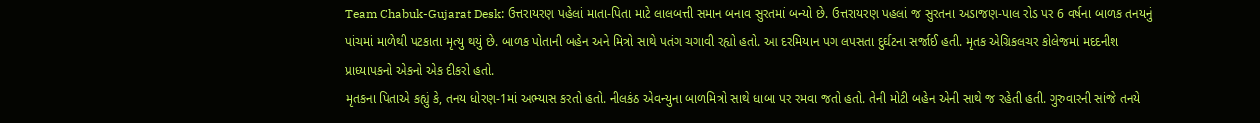Team Chabuk-Gujarat Desk: ઉત્તરાયરણ પહેલાં માતા-પિતા માટે લાલબત્તી સમાન બનાવ સુરતમાં બન્યો છે. ઉત્તરાયરણ પહલાં જ સુરતના અડાજણ-પાલ રોડ પર 6 વર્ષના બાળક તનયનું પાંચમાં માળેથી પટકાતા મૃત્યુ થયું છે. બાળક પોતાની બહેન અને મિત્રો સાથે પતંગ ચગાવી રહ્યો હતો. આ દરમિયાન પગ લપસતા દુર્ઘટના સર્જાઈ હતી. મૃતક એગ્રિકલચર કોલેજમાં મદદનીશ પ્રાધ્યાપકનો એકનો એક દીકરો હતો.
મૃતકના પિતાએ કહ્યું કે, તનય ધોરણ-1માં અભ્યાસ કરતો હતો. નીલકંઠ એવન્યુના બાળમિત્રો સાથે ધાબા પર રમવા જતો હતો. તેની મોટી બહેન એની સાથે જ રહેતી હતી. ગુરુવારની સાંજે તનયે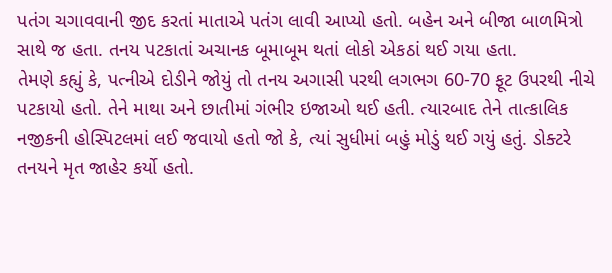પતંગ ચગાવવાની જીદ કરતાં માતાએ પતંગ લાવી આપ્યો હતો. બહેન અને બીજા બાળમિત્રો સાથે જ હતા. તનય પટકાતાં અચાનક બૂમાબૂમ થતાં લોકો એકઠાં થઈ ગયા હતા.
તેમણે કહ્યું કે, પત્નીએ દોડીને જોયું તો તનય અગાસી પરથી લગભગ 60-70 ફૂટ ઉપરથી નીચે પટકાયો હતો. તેને માથા અને છાતીમાં ગંભીર ઇજાઓ થઈ હતી. ત્યારબાદ તેને તાત્કાલિક નજીકની હોસ્પિટલમાં લઈ જવાયો હતો જો કે, ત્યાં સુધીમાં બહું મોડું થઈ ગયું હતું. ડોક્ટરે તનયને મૃત જાહેર કર્યો હતો.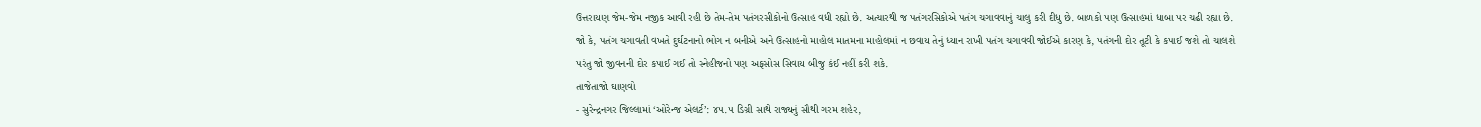ઉત્તરાયણ જેમ-જેમ નજીક આવી રહી છે તેમ-તેમ પતંગરસીકોનો ઉત્સાહ વધી રહ્યો છે. અત્યારથી જ પતંગરસિકોએ પતંગ ચગાવવાનું ચાલુ કરી દીધુ છે. બાળકો પણ ઉત્સાહમાં ધાબા પર ચઢી રહ્યા છે. જો કે, પતંગ ચગાવતી વખતે દુર્ઘટનાનો ભોગ ન બનીએ અને ઉત્સાહનો માહોલ માતમના માહોલમાં ન છવાય તેનું ધ્યાન રાખી પતંગ ચગાવવી જોઈએ કારણ કે, પતંગની દોર તૂટી કે કપાઈ જશે તો ચાલશે પરંતુ જો જીવનની દોર કપાઈ ગઈ તો સ્નેહીજનો પણ અફસોસ સિવાય બીજુ કંઈ નહીં કરી શકે.
તાજેતાજો ઘાણવો
- સુરેન્દ્રનગર જિલ્લામાં ‘ઓરેન્જ એલર્ટ’: ૪૫.૫ ડિગ્રી સાથે રાજ્યનું સૌથી ગરમ શહેર,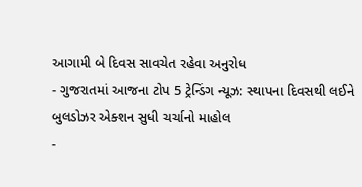આગામી બે દિવસ સાવચેત રહેવા અનુરોધ
- ગુજરાતમાં આજના ટોપ 5 ટ્રેન્ડિંગ ન્યૂઝ: સ્થાપના દિવસથી લઈને બુલડોઝર એક્શન સુધી ચર્ચાનો માહોલ
-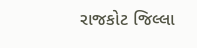રાજકોટ જિલ્લા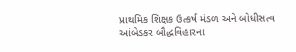પ્રાથમિક શિક્ષક ઉત્કર્ષ મંડળ અને બોધીસત્વ આંબેડકર બૌદ્ધવિહારના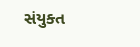સંયુક્ત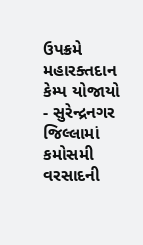ઉપક્રમે મહારક્તદાન કેમ્પ યોજાયો
- સુરેન્દ્રનગર જિલ્લામાં કમોસમી વરસાદની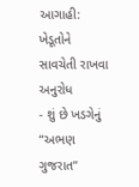આગાહી: ખેડૂતોને સાવચેતી રાખવા અનુરોધ
- શું છે ખડગેનું “અભણ ગુજરાત”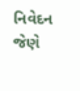નિવેદન જેણે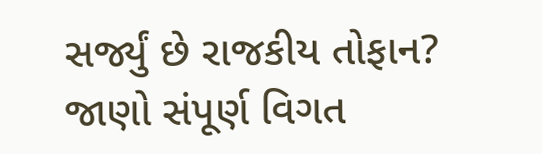સર્જ્યું છે રાજકીય તોફાન? જાણો સંપૂર્ણ વિગત